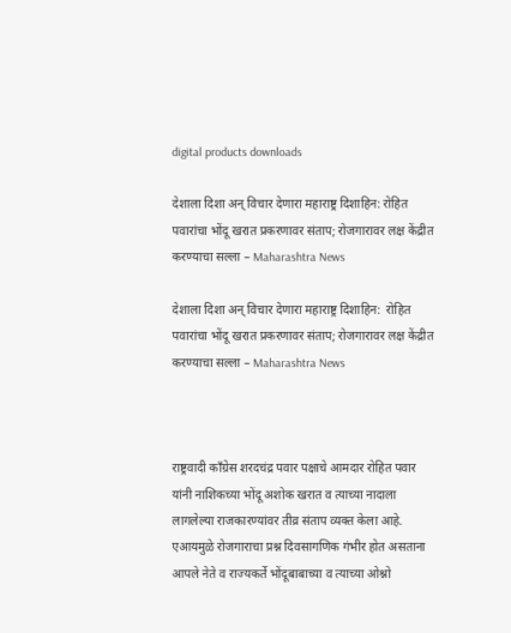digital products downloads

देशाला दिशा अन् विचार देणारा महाराष्ट्र दिशाहिन: रोहित पवारांचा भोंदू खरात प्रकरणावर संताप; रोजगारावर लक्ष केंद्रीत करण्याचा सल्ला – Maharashtra News

देशाला दिशा अन् विचार देणारा महाराष्ट्र दिशाहिन:  रोहित पवारांचा भोंदू खरात प्रकरणावर संताप; रोजगारावर लक्ष केंद्रीत करण्याचा सल्ला – Maharashtra News



राष्ट्रवादी काँग्रेस शरदचंद्र पवार पक्षाचे आमदार रोहित पवार यांनी नाशिकच्या भोंदू अशोक खरात व त्याच्या नादाला लागलेल्या राजकारण्यांवर तीव्र संताप व्यक्त केला आहे. एआयमुळे रोजगाराचा प्रश्न दिवसागणिक गंभीर होत असताना आपले नेते व राज्यकर्ते भोंदूबाबाच्या व त्याच्या ओश्नो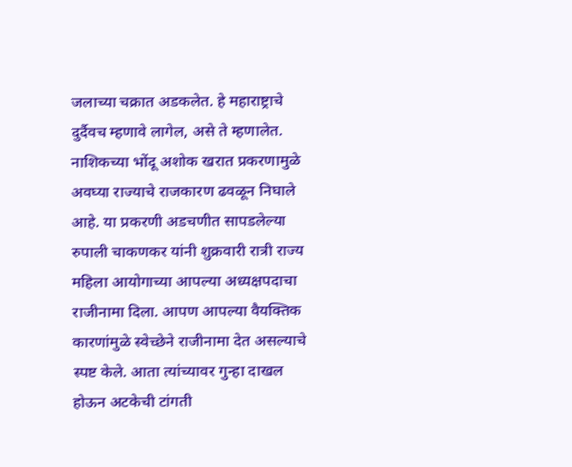जलाच्या चक्रात अडकलेत. हे महाराष्ट्राचे दुर्दैवच म्हणावे लागेल, असे ते म्हणालेत. नाशिकच्या भोंदू अशोक खरात प्रकरणामुळे अवघ्या राज्याचे राजकारण ढवळून निघाले आहे. या प्रकरणी अडचणीत सापडलेल्या रुपाली चाकणकर यांनी शुक्रवारी रात्री राज्य महिला आयोगाच्या आपल्या अध्यक्षपदाचा राजीनामा दिला. आपण आपल्या वैयक्तिक कारणांमुळे स्वेच्छेने राजीनामा देत असल्याचे स्पष्ट केले. आता त्यांच्यावर गुन्हा दाखल होऊन अटकेची टांगती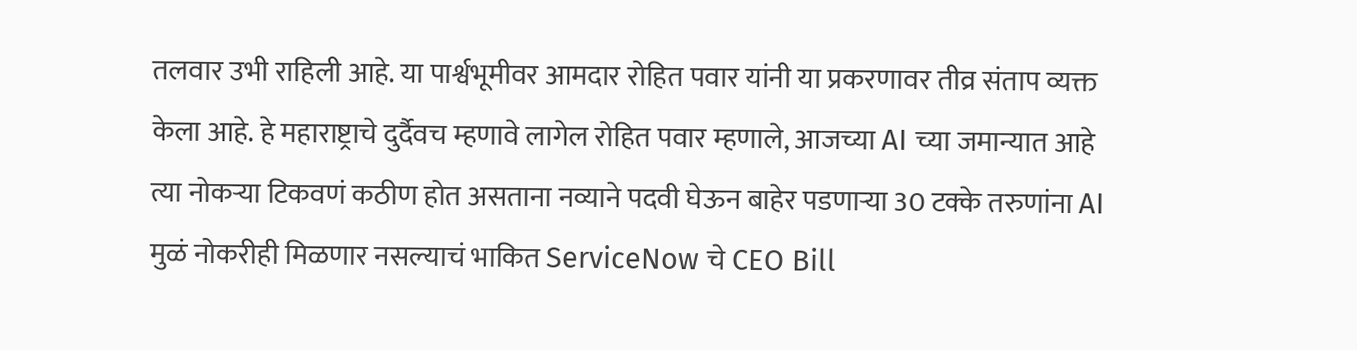तलवार उभी राहिली आहे. या पार्श्वभूमीवर आमदार रोहित पवार यांनी या प्रकरणावर तीव्र संताप व्यक्त केला आहे. हे महाराष्ट्राचे दुर्दैवच म्हणावे लागेल रोहित पवार म्हणाले, आजच्या AI च्या जमान्यात आहे त्या नोकऱ्या टिकवणं कठीण होत असताना नव्याने पदवी घेऊन बाहेर पडणाऱ्या 30 टक्के तरुणांना AI मुळं नोकरीही मिळणार नसल्याचं भाकित ServiceNow चे CEO Bill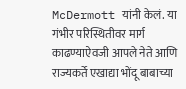McDermott यांनी केलं. या गंभीर परिस्थितीवर मार्ग काढण्याऐवजी आपले नेते आणि राज्यकर्ते एखाद्या भोंदू बाबाच्या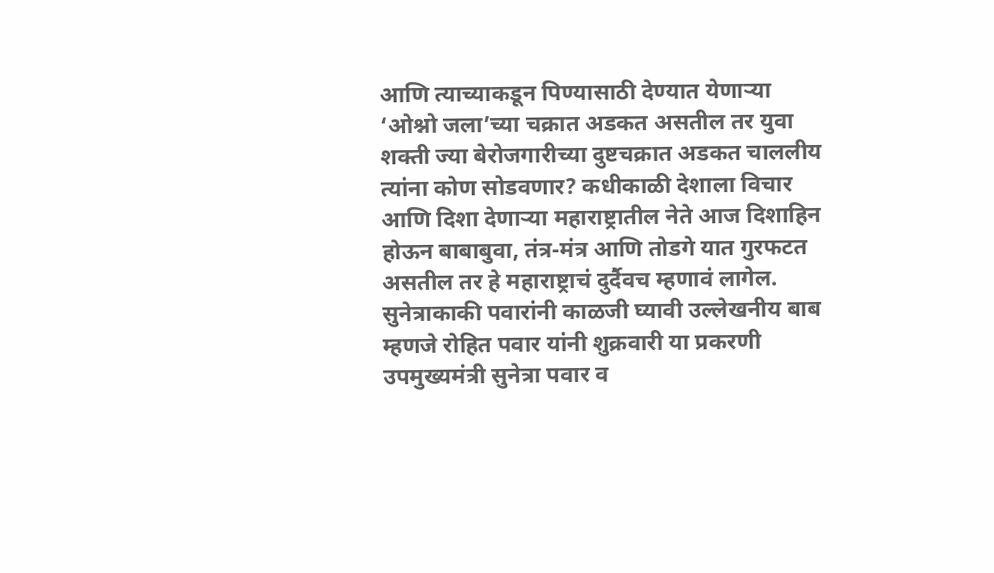आणि त्याच्याकडून पिण्यासाठी देण्यात येणाऱ्या ‘ओश्नो जला’च्या चक्रात अडकत असतील तर युवा शक्ती ज्या बेरोजगारीच्या दुष्टचक्रात अडकत चाललीय त्यांना कोण सोडवणार? कधीकाळी देशाला विचार आणि दिशा देणाऱ्या महाराष्ट्रातील नेते आज दिशाहिन होऊन बाबाबुवा, तंत्र-मंत्र आणि तोडगे यात गुरफटत असतील तर हे महाराष्ट्राचं दुर्दैवच म्हणावं लागेल. सुनेत्राकाकी पवारांनी काळजी घ्यावी उल्लेखनीय बाब म्हणजे रोहित पवार यांनी शुक्रवारी या प्रकरणी उपमुख्यमंत्री सुनेत्रा पवार व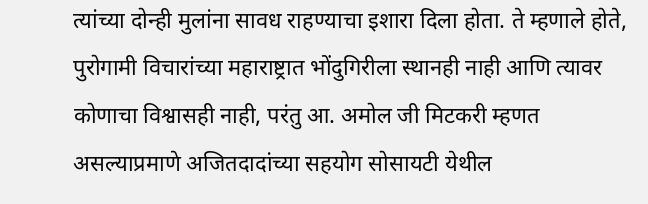त्यांच्या दोन्ही मुलांना सावध राहण्याचा इशारा दिला होता. ते म्हणाले होते, पुरोगामी विचारांच्या महाराष्ट्रात भोंदुगिरीला स्थानही नाही आणि त्यावर कोणाचा विश्वासही नाही, परंतु आ. अमोल जी मिटकरी म्हणत असल्याप्रमाणे अजितदादांच्या सहयोग सोसायटी येथील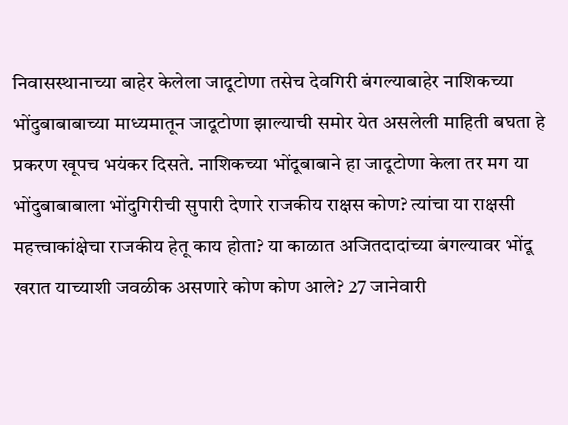निवासस्थानाच्या बाहेर केलेला जादूटोणा तसेच देवगिरी बंगल्याबाहेर नाशिकच्या भोंदुबाबाबाच्या माध्यमातून जादूटोणा झाल्याची समोर येत असलेली माहिती बघता हे प्रकरण खूपच भयंकर दिसते. नाशिकच्या भोंदूबाबाने हा जादूटोणा केला तर मग या भोंदुबाबाबाला भोंदुगिरीची सुपारी देणारे राजकीय राक्षस कोण? त्यांचा या राक्षसी महत्त्वाकांक्षेचा राजकीय हेतू काय होता? या काळात अजितदादांच्या बंगल्यावर भोंदू खरात याच्याशी जवळीक असणारे कोण कोण आले? 27 जानेवारी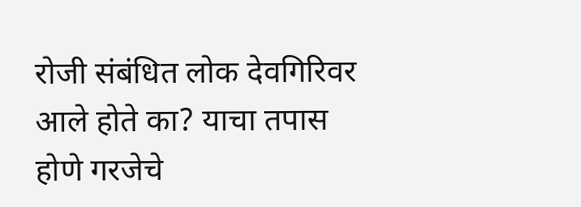रोजी संबंधित लोक देवगिरिवर आले होते का? याचा तपास होणे गरजेचे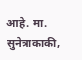आहे. मा. सुनेत्राकाकी,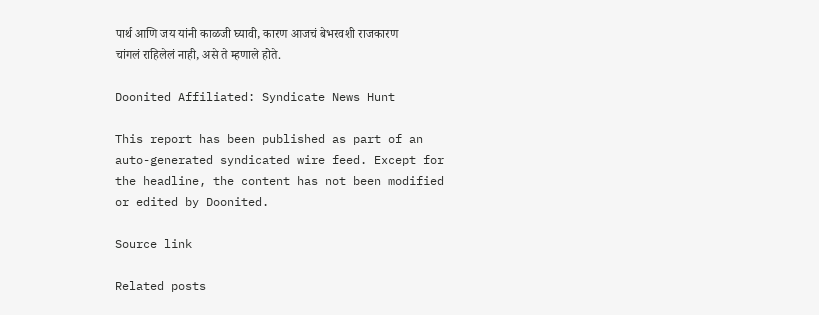पार्थ आणि जय यांनी काळजी घ्यावी, कारण आजचं बेभरवशी राजकारण चांगलं राहिलेलं नाही, असे ते म्हणाले होते.

Doonited Affiliated: Syndicate News Hunt

This report has been published as part of an auto-generated syndicated wire feed. Except for the headline, the content has not been modified or edited by Doonited.

Source link

Related posts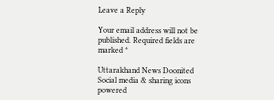Leave a Reply

Your email address will not be published. Required fields are marked *

Uttarakhand News Doonited
Social media & sharing icons powered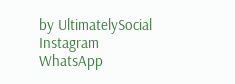by UltimatelySocial
Instagram
WhatsApp